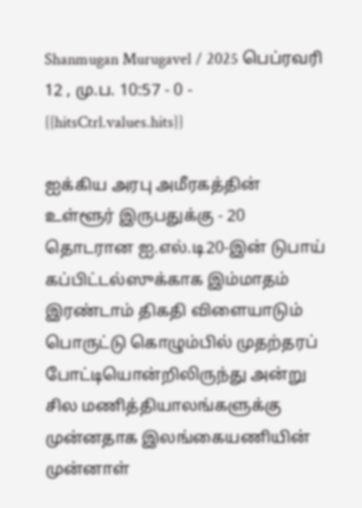Shanmugan Murugavel / 2025 பெப்ரவரி 12 , மு.ப. 10:57 - 0 - {{hitsCtrl.values.hits}}

ஐக்கிய அரபு அமீரகத்தின் உள்ளூர் இருபதுக்கு - 20 தொடரான ஐ.எல்.டி20-இன் டுபாய் கப்பிட்டல்ஸுக்காக இம்மாதம் இரண்டாம் திகதி விளையாடும் பொருட்டு கொழும்பில் முதற்தரப் போட்டியொன்றிலிருந்து அன்று சில மணித்தியாலங்களுக்கு முன்னதாக இலங்கையணியின் முன்னாள்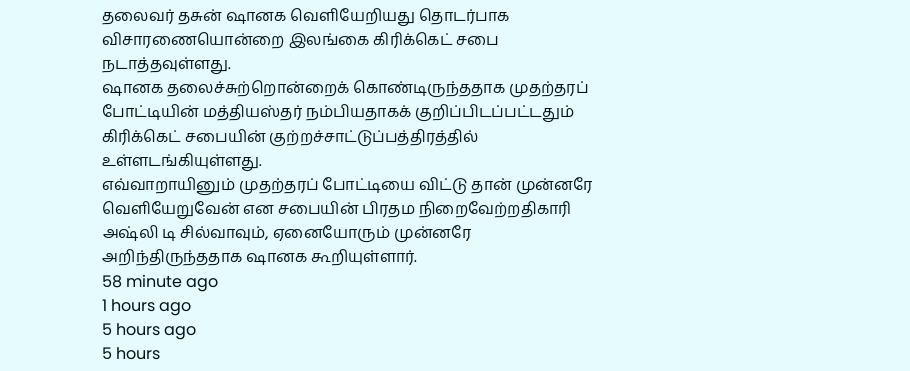தலைவர் தசுன் ஷானக வெளியேறியது தொடர்பாக விசாரணையொன்றை இலங்கை கிரிக்கெட் சபை நடாத்தவுள்ளது.
ஷானக தலைச்சுற்றொன்றைக் கொண்டிருந்ததாக முதற்தரப் போட்டியின் மத்தியஸ்தர் நம்பியதாகக் குறிப்பிடப்பட்டதும் கிரிக்கெட் சபையின் குற்றச்சாட்டுப்பத்திரத்தில் உள்ளடங்கியுள்ளது.
எவ்வாறாயினும் முதற்தரப் போட்டியை விட்டு தான் முன்னரே வெளியேறுவேன் என சபையின் பிரதம நிறைவேற்றதிகாரி அஷ்லி டி சில்வாவும், ஏனையோரும் முன்னரே அறிந்திருந்ததாக ஷானக கூறியுள்ளார்.
58 minute ago
1 hours ago
5 hours ago
5 hours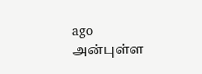ago
அன்புள்ள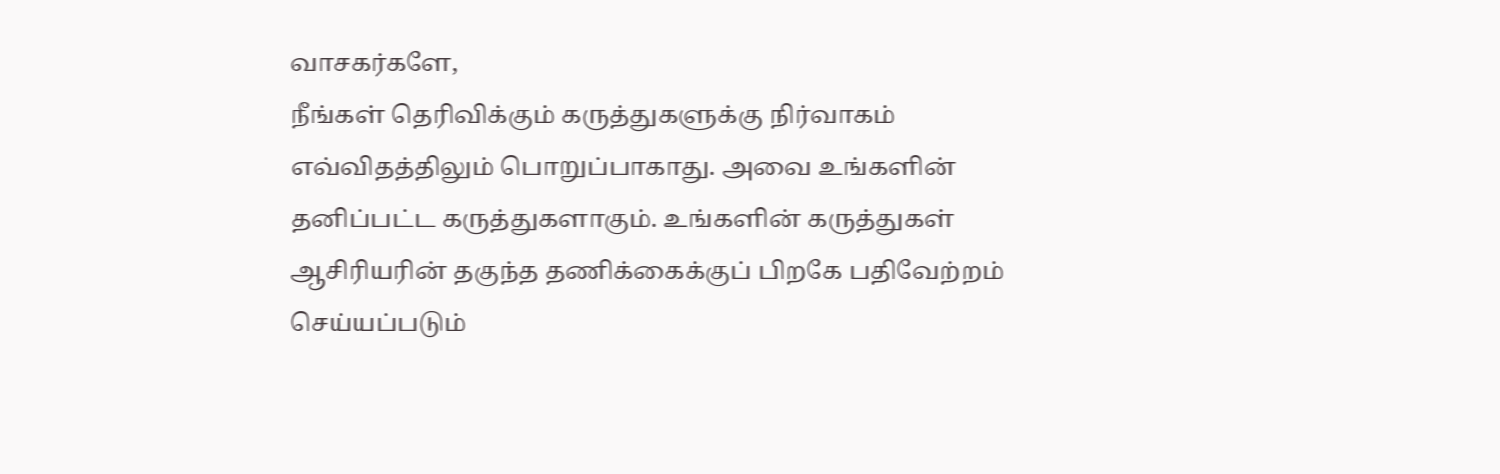வாசகர்களே,
நீங்கள் தெரிவிக்கும் கருத்துகளுக்கு நிர்வாகம் எவ்விதத்திலும் பொறுப்பாகாது. அவை உங்களின் தனிப்பட்ட கருத்துகளாகும். உங்களின் கருத்துகள் ஆசிரியரின் தகுந்த தணிக்கைக்குப் பிறகே பதிவேற்றம் செய்யப்படும்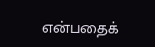என்பதைக்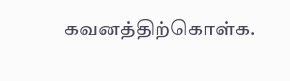கவனத்திற்கொள்க.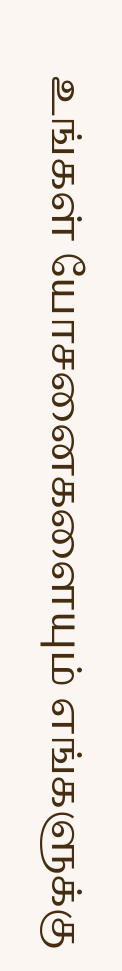உங்கள் யோசனைகளையும் எங்களுக்கு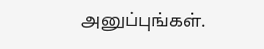அனுப்புங்கள்.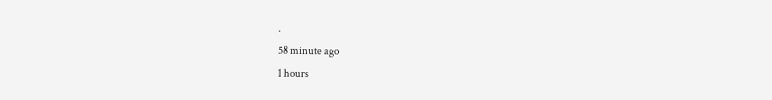.
58 minute ago
1 hours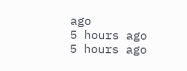ago
5 hours ago
5 hours ago